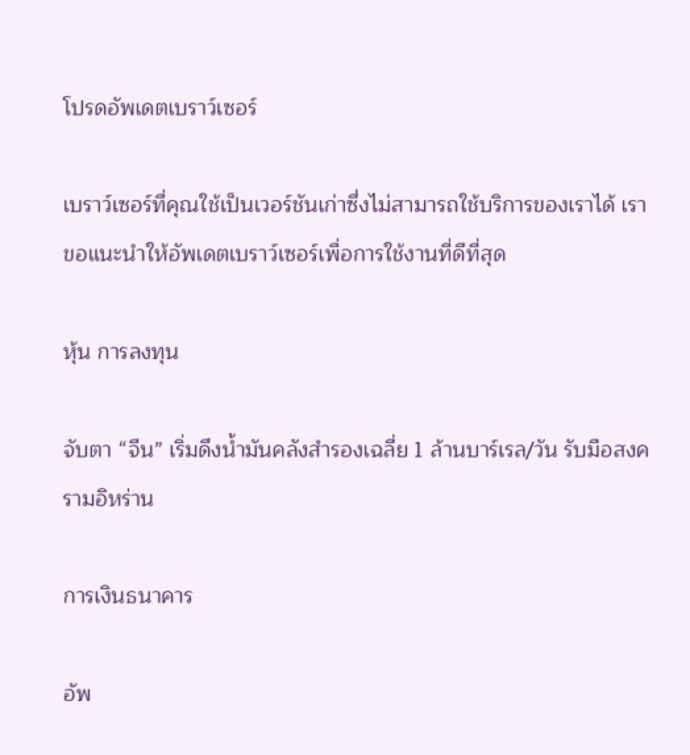โปรดอัพเดตเบราว์เซอร์

เบราว์เซอร์ที่คุณใช้เป็นเวอร์ชันเก่าซึ่งไม่สามารถใช้บริการของเราได้ เราขอแนะนำให้อัพเดตเบราว์เซอร์เพื่อการใช้งานที่ดีที่สุด

หุ้น การลงทุน

จับตา “จีน” เริ่มดึงน้ำมันคลังสำรองเฉลี่ย 1 ล้านบาร์เรล/วัน รับมือสงครามอิหร่าน

การเงินธนาคาร

อัพ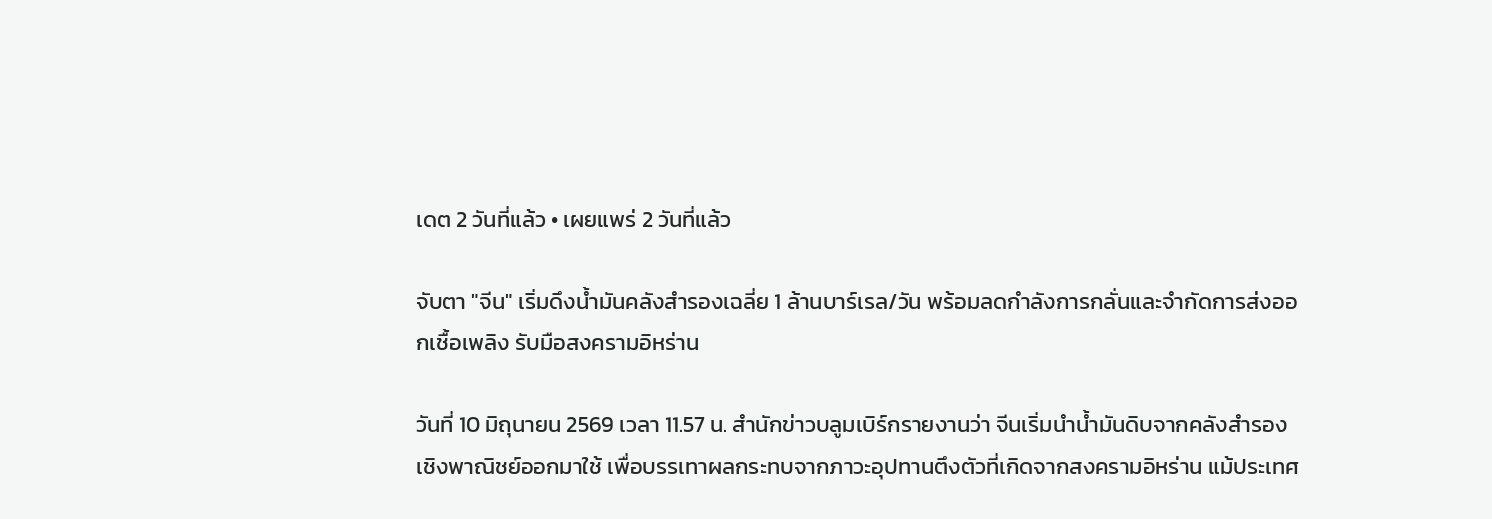เดต 2 วันที่แล้ว • เผยแพร่ 2 วันที่แล้ว

จับตา "จีน" เริ่มดึงน้ำมันคลังสำรองเฉลี่ย 1 ล้านบาร์เรล/วัน พร้อมลดกำลังการกลั่นและจำกัดการส่งออกเชื้อเพลิง รับมือสงครามอิหร่าน

วันที่ 10 มิถุนายน 2569 เวลา 11.57 น. สำนักข่าวบลูมเบิร์กรายงานว่า จีนเริ่มนำน้ำมันดิบจากคลังสำรองเชิงพาณิชย์ออกมาใช้ เพื่อบรรเทาผลกระทบจากภาวะอุปทานตึงตัวที่เกิดจากสงครามอิหร่าน แม้ประเทศ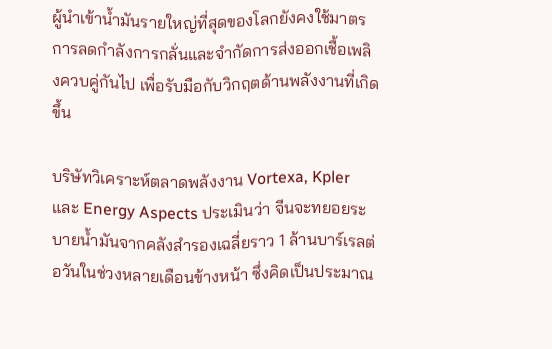ผู้นำเข้าน้ำมันรายใหญ่ที่สุดของโลกยังคงใช้มาตรการลดกำลังการกลั่นและจำกัดการส่งออกเชื้อเพลิงควบคู่กันไป เพื่อรับมือกับวิกฤตด้านพลังงานที่เกิดขึ้น

บริษัทวิเคราะห์ตลาดพลังงาน Vortexa, Kpler และ Energy Aspects ประเมินว่า จีนจะทยอยระบายน้ำมันจากคลังสำรองเฉลี่ยราว 1 ล้านบาร์เรลต่อวันในช่วงหลายเดือนข้างหน้า ซึ่งคิดเป็นประมาณ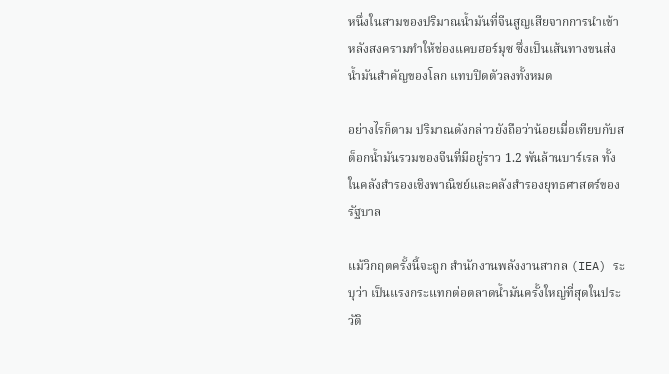หนึ่งในสามของปริมาณน้ำมันที่จีนสูญเสียจากการนำเข้า หลังสงครามทำให้ช่องแคบฮอร์มุซ ซึ่งเป็นเส้นทางขนส่งน้ำมันสำคัญของโลก แทบปิดตัวลงทั้งหมด

อย่างไรก็ตาม ปริมาณดังกล่าวยังถือว่าน้อยเมื่อเทียบกับสต็อกน้ำมันรวมของจีนที่มีอยู่ราว 1.2 พันล้านบาร์เรล ทั้งในคลังสำรองเชิงพาณิชย์และคลังสำรองยุทธศาสตร์ของรัฐบาล

แม้วิกฤตครั้งนี้จะถูก สำนักงานพลังงานสากล (IEA) ระบุว่า เป็นแรงกระแทกต่อตลาดน้ำมันครั้งใหญ่ที่สุดในประวัติ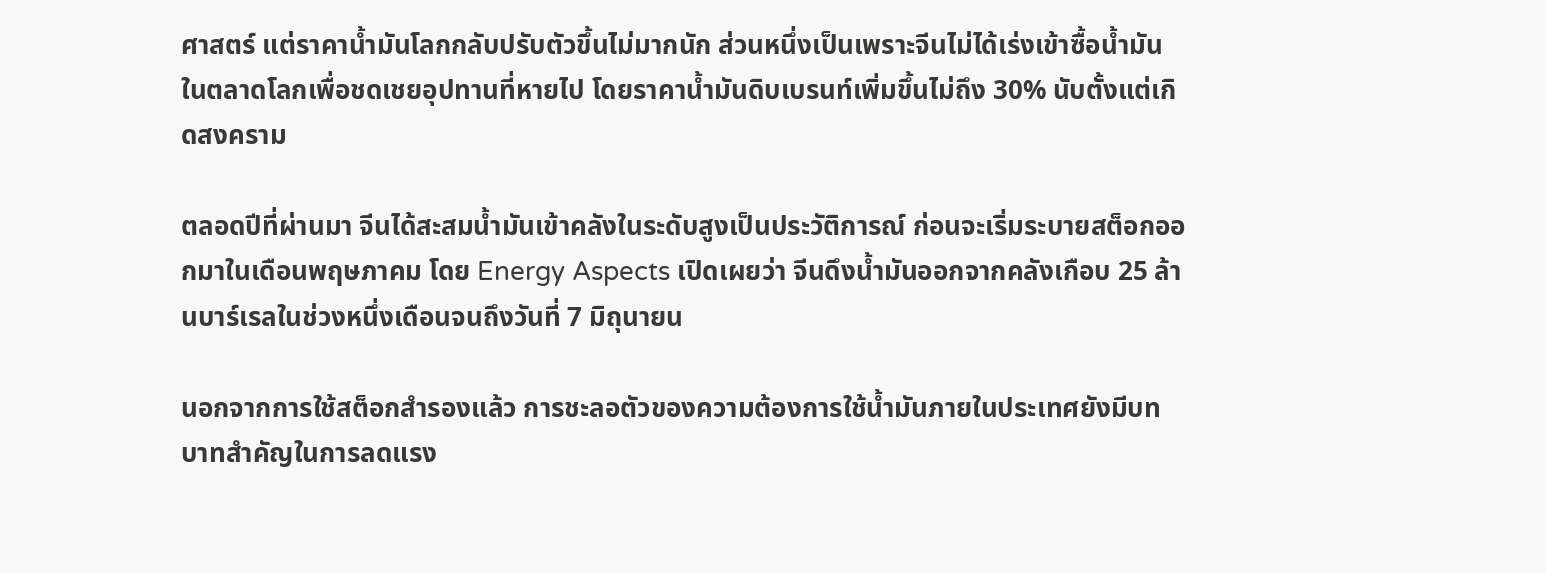ศาสตร์ แต่ราคาน้ำมันโลกกลับปรับตัวขึ้นไม่มากนัก ส่วนหนึ่งเป็นเพราะจีนไม่ได้เร่งเข้าซื้อน้ำมันในตลาดโลกเพื่อชดเชยอุปทานที่หายไป โดยราคาน้ำมันดิบเบรนท์เพิ่มขึ้นไม่ถึง 30% นับตั้งแต่เกิดสงคราม

ตลอดปีที่ผ่านมา จีนได้สะสมน้ำมันเข้าคลังในระดับสูงเป็นประวัติการณ์ ก่อนจะเริ่มระบายสต็อกออกมาในเดือนพฤษภาคม โดย Energy Aspects เปิดเผยว่า จีนดึงน้ำมันออกจากคลังเกือบ 25 ล้านบาร์เรลในช่วงหนึ่งเดือนจนถึงวันที่ 7 มิถุนายน

นอกจากการใช้สต็อกสำรองแล้ว การชะลอตัวของความต้องการใช้น้ำมันภายในประเทศยังมีบทบาทสำคัญในการลดแรง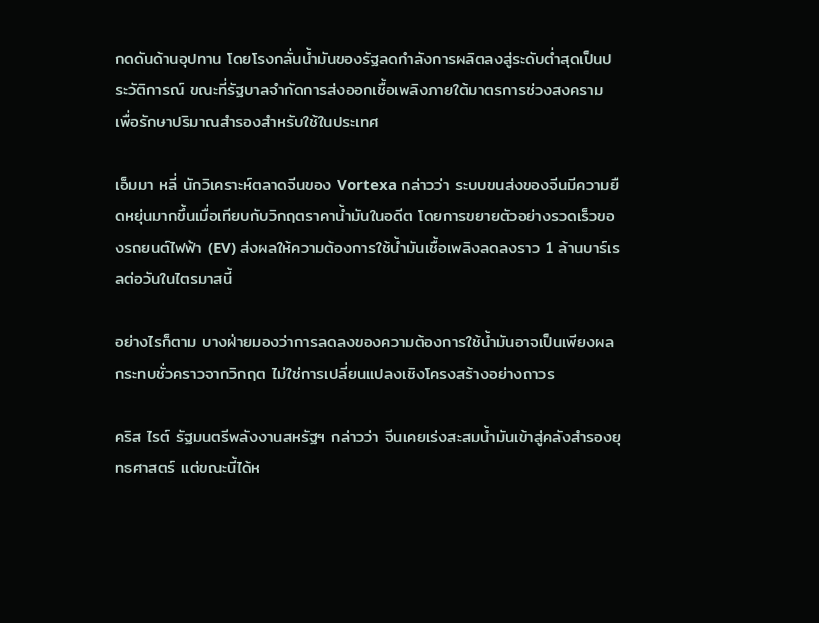กดดันด้านอุปทาน โดยโรงกลั่นน้ำมันของรัฐลดกำลังการผลิตลงสู่ระดับต่ำสุดเป็นประวัติการณ์ ขณะที่รัฐบาลจำกัดการส่งออกเชื้อเพลิงภายใต้มาตรการช่วงสงคราม เพื่อรักษาปริมาณสำรองสำหรับใช้ในประเทศ

เอ็มมา หลี่ นักวิเคราะห์ตลาดจีนของ Vortexa กล่าวว่า ระบบขนส่งของจีนมีความยืดหยุ่นมากขึ้นเมื่อเทียบกับวิกฤตราคาน้ำมันในอดีต โดยการขยายตัวอย่างรวดเร็วของรถยนต์ไฟฟ้า (EV) ส่งผลให้ความต้องการใช้น้ำมันเชื้อเพลิงลดลงราว 1 ล้านบาร์เรลต่อวันในไตรมาสนี้

อย่างไรก็ตาม บางฝ่ายมองว่าการลดลงของความต้องการใช้น้ำมันอาจเป็นเพียงผลกระทบชั่วคราวจากวิกฤต ไม่ใช่การเปลี่ยนแปลงเชิงโครงสร้างอย่างถาวร

คริส ไรต์ รัฐมนตรีพลังงานสหรัฐฯ กล่าวว่า จีนเคยเร่งสะสมน้ำมันเข้าสู่คลังสำรองยุทธศาสตร์ แต่ขณะนี้ได้ห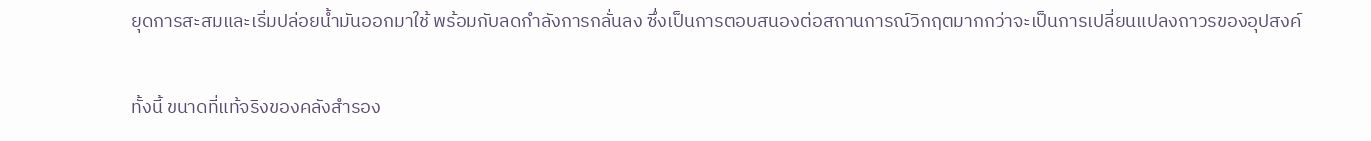ยุดการสะสมและเริ่มปล่อยน้ำมันออกมาใช้ พร้อมกับลดกำลังการกลั่นลง ซึ่งเป็นการตอบสนองต่อสถานการณ์วิกฤตมากกว่าจะเป็นการเปลี่ยนแปลงถาวรของอุปสงค์

ทั้งนี้ ขนาดที่แท้จริงของคลังสำรอง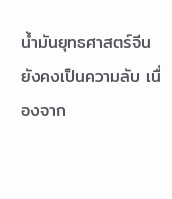น้ำมันยุทธศาสตร์จีนยังคงเป็นความลับ เนื่องจาก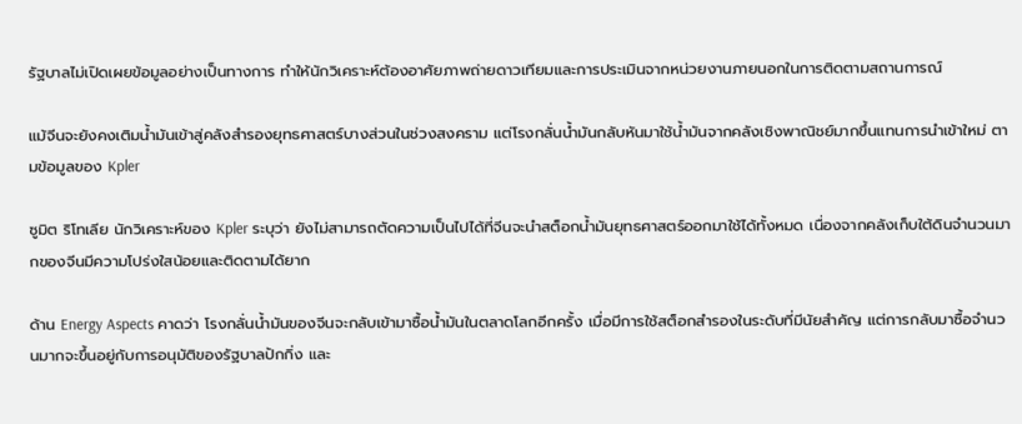รัฐบาลไม่เปิดเผยข้อมูลอย่างเป็นทางการ ทำให้นักวิเคราะห์ต้องอาศัยภาพถ่ายดาวเทียมและการประเมินจากหน่วยงานภายนอกในการติดตามสถานการณ์

แม้จีนจะยังคงเติมน้ำมันเข้าสู่คลังสำรองยุทธศาสตร์บางส่วนในช่วงสงคราม แต่โรงกลั่นน้ำมันกลับหันมาใช้น้ำมันจากคลังเชิงพาณิชย์มากขึ้นแทนการนำเข้าใหม่ ตามข้อมูลของ Kpler

ซูมิต ริโทเลีย นักวิเคราะห์ของ Kpler ระบุว่า ยังไม่สามารถตัดความเป็นไปได้ที่จีนจะนำสต็อกน้ำมันยุทธศาสตร์ออกมาใช้ได้ทั้งหมด เนื่องจากคลังเก็บใต้ดินจำนวนมากของจีนมีความโปร่งใสน้อยและติดตามได้ยาก

ด้าน Energy Aspects คาดว่า โรงกลั่นน้ำมันของจีนจะกลับเข้ามาซื้อน้ำมันในตลาดโลกอีกครั้ง เมื่อมีการใช้สต็อกสำรองในระดับที่มีนัยสำคัญ แต่การกลับมาซื้อจำนวนมากจะขึ้นอยู่กับการอนุมัติของรัฐบาลปักกิ่ง และ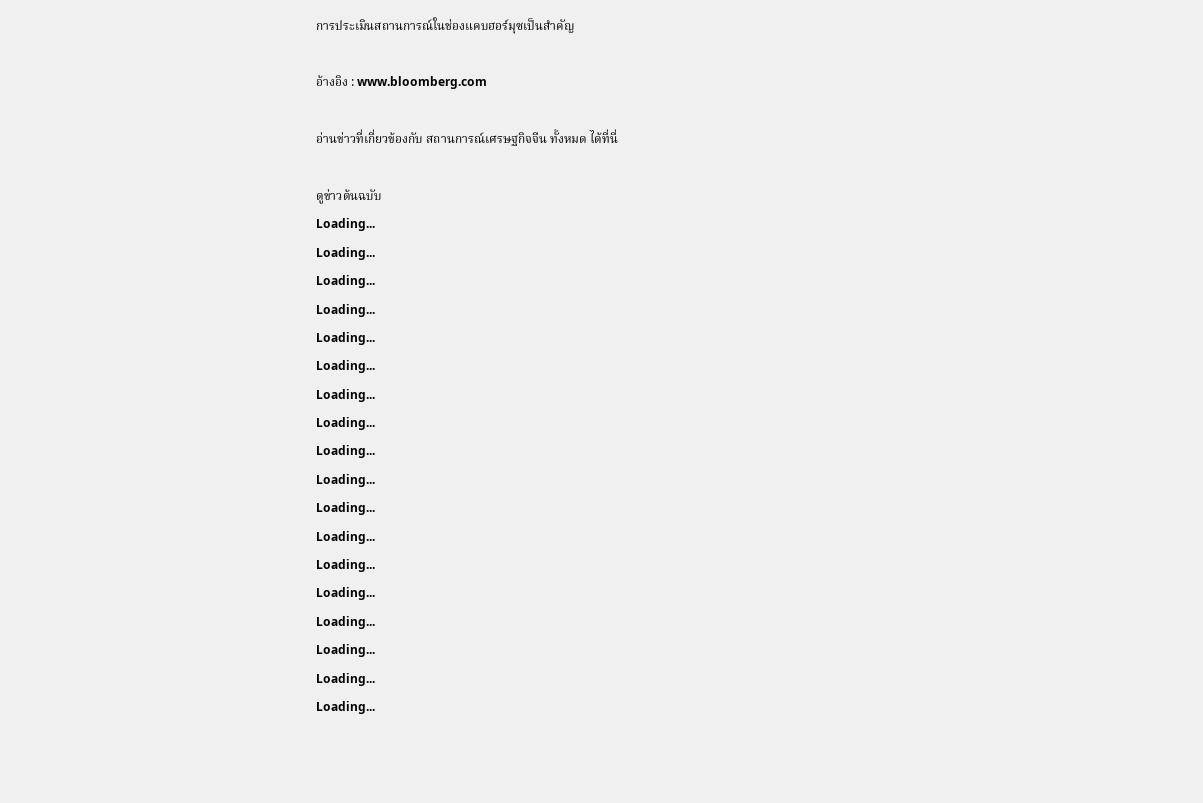การประเมินสถานการณ์ในช่องแคบฮอร์มุซเป็นสำคัญ

อ้างอิง : www.bloomberg.com

อ่านข่าวที่เกี่ยวข้องกับ สถานการณ์เศรษฐกิจจีน ทั้งหมด ได้ที่นี่

ดูข่าวต้นฉบับ
Loading...
Loading...
Loading...
Loading...
Loading...
Loading...
Loading...
Loading...
Loading...
Loading...
Loading...
Loading...
Loading...
Loading...
Loading...
Loading...
Loading...
Loading...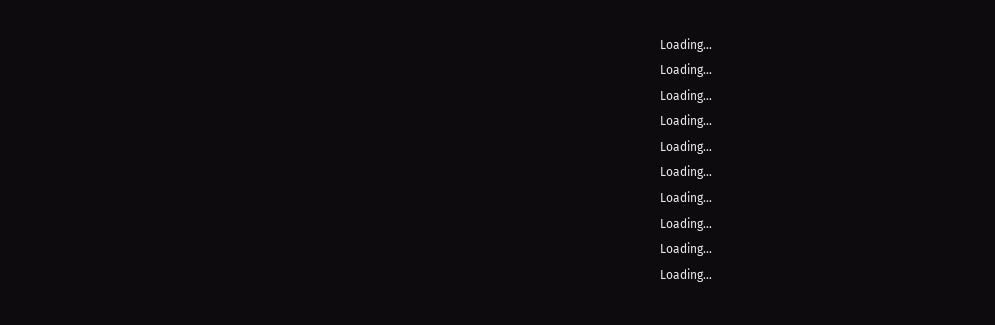Loading...
Loading...
Loading...
Loading...
Loading...
Loading...
Loading...
Loading...
Loading...
Loading...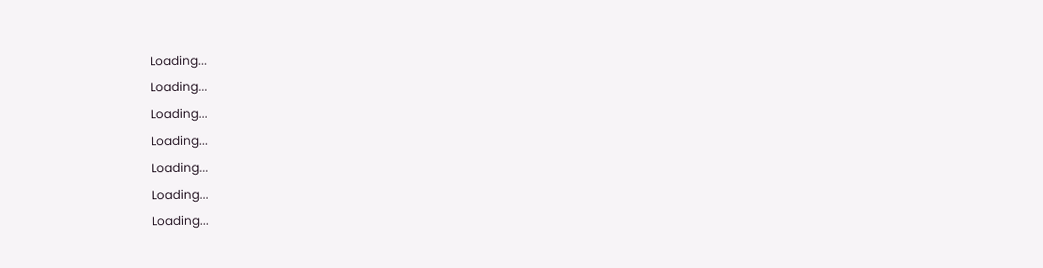Loading...
Loading...
Loading...
Loading...
Loading...
Loading...
Loading...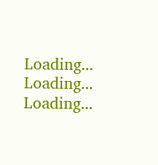Loading...
Loading...
Loading...